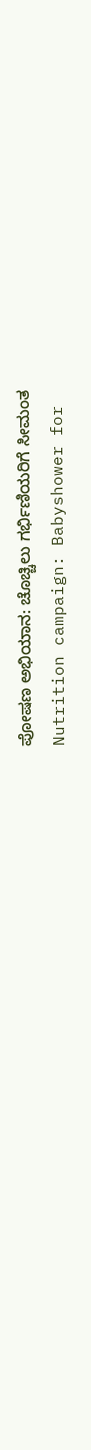ಪೋಷಣ ಅಭಿಯಾನ: ಚೊಚ್ಚಿಲು ಗರ್ಭಿಣಿಯರಿಗೆ ಸೀಮಂತ
Nutrition campaign: Babyshower for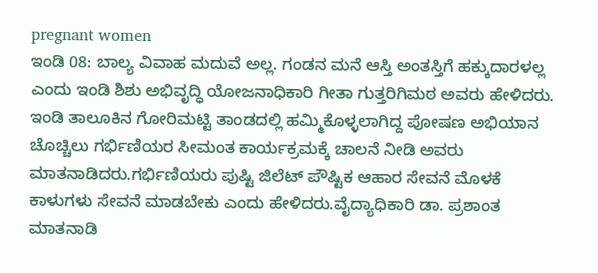pregnant women
ಇಂಡಿ 08: ಬಾಲ್ಯ ವಿವಾಹ ಮದುವೆ ಅಲ್ಲ. ಗಂಡನ ಮನೆ ಆಸ್ತಿ ಅಂತಸ್ತಿಗೆ ಹಕ್ಕುದಾರಳಲ್ಲ ಎಂದು ಇಂಡಿ ಶಿಶು ಅಭಿವೃದ್ಧಿ ಯೋಜನಾಧಿಕಾರಿ ಗೀತಾ ಗುತ್ತರಿಗಿಮಠ ಅವರು ಹೇಳಿದರು.
ಇಂಡಿ ತಾಲೂಕಿನ ಗೋರಿಮಟ್ಟಿ ತಾಂಡದಲ್ಲಿ ಹಮ್ಮಿಕೊಳ್ಳಲಾಗಿದ್ದ ಪೋಷಣ ಅಭಿಯಾನ ಚೊಚ್ಚಿಲು ಗರ್ಭಿಣಿಯರ ಸೀಮಂತ ಕಾರ್ಯಕ್ರಮಕ್ಕೆ ಚಾಲನೆ ನೀಡಿ ಅವರು ಮಾತನಾಡಿದರು.ಗರ್ಭಿಣಿಯರು ಪುಷ್ಟಿ ಜಿಲೆಟ್ ಪೌಷ್ಟಿಕ ಆಹಾರ ಸೇವನೆ ಮೊಳಕೆ ಕಾಳುಗಳು ಸೇವನೆ ಮಾಡಬೇಕು ಎಂದು ಹೇಳಿದರು.ವೈದ್ಯಾಧಿಕಾರಿ ಡಾ. ಪ್ರಶಾಂತ ಮಾತನಾಡಿ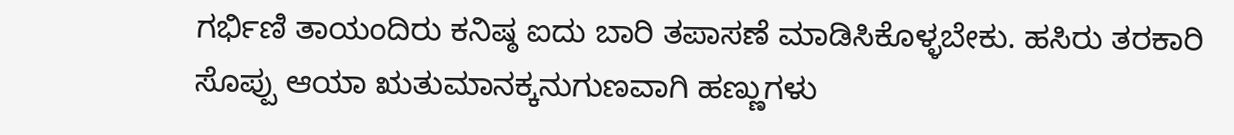ಗರ್ಭಿಣಿ ತಾಯಂದಿರು ಕನಿಷ್ಠ ಐದು ಬಾರಿ ತಪಾಸಣೆ ಮಾಡಿಸಿಕೊಳ್ಳಬೇಕು. ಹಸಿರು ತರಕಾರಿ ಸೊಪ್ಪು ಆಯಾ ಋತುಮಾನಕ್ಕನುಗುಣವಾಗಿ ಹಣ್ಣುಗಳು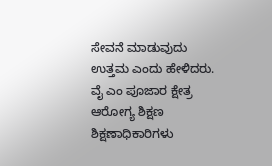ಸೇವನೆ ಮಾಡುವುದು ಉತ್ತಮ ಎಂದು ಹೇಳಿದರು.
ವೈ ಎಂ ಪೂಜಾರ ಕ್ಷೇತ್ರ ಆರೋಗ್ಯ ಶಿಕ್ಷಣ ಶಿಕ್ಷಣಾಧಿಕಾರಿಗಳು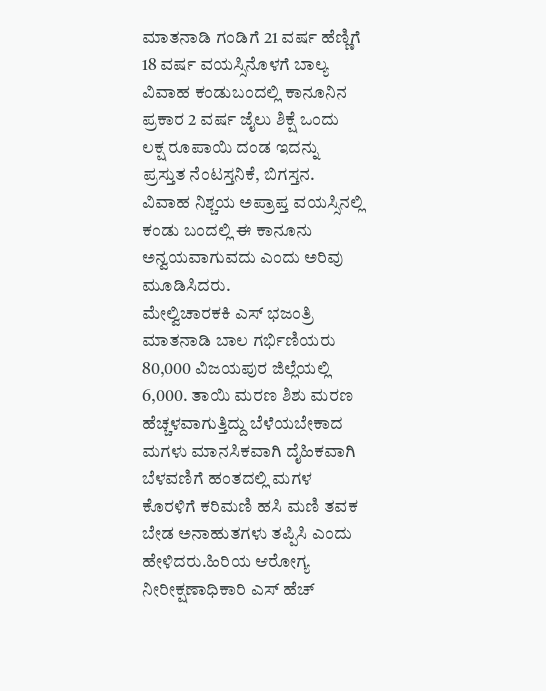ಮಾತನಾಡಿ ಗಂಡಿಗೆ 21 ವರ್ಷ ಹೆಣ್ಣಿಗೆ 18 ವರ್ಷ ವಯಸ್ಸಿನೊಳಗೆ ಬಾಲ್ಯ ವಿವಾಹ ಕಂಡುಬಂದಲ್ಲಿ ಕಾನೂನಿನ ಪ್ರಕಾರ 2 ವರ್ಷ ಜೈಲು ಶಿಕ್ಷೆ ಒಂದು ಲಕ್ಷ ರೂಪಾಯಿ ದಂಡ ಇದನ್ನು ಪ್ರಸ್ತುತ ನೆಂಟಸ್ತನಿಕೆ, ಬಿಗಸ್ತನ. ವಿವಾಹ ನಿಶ್ಚಯ ಅಪ್ರಾಪ್ತ ವಯಸ್ಸಿನಲ್ಲಿ ಕಂಡು ಬಂದಲ್ಲಿ ಈ ಕಾನೂನು ಅನ್ವಯವಾಗುವದು ಎಂದು ಅರಿವು ಮೂಡಿಸಿದರು.
ಮೇಲ್ವಿಚಾರಕಕಿ ಎಸ್ ಭಜಂತ್ರಿ ಮಾತನಾಡಿ ಬಾಲ ಗರ್ಭಿಣಿಯರು 80,000 ವಿಜಯಪುರ ಜಿಲ್ಲೆಯಲ್ಲಿ 6,000. ತಾಯಿ ಮರಣ ಶಿಶು ಮರಣ ಹೆಚ್ಚಳವಾಗುತ್ತಿದ್ದು ಬೆಳೆಯಬೇಕಾದ ಮಗಳು ಮಾನಸಿಕವಾಗಿ ದೈಹಿಕವಾಗಿ ಬೆಳವಣಿಗೆ ಹಂತದಲ್ಲಿ ಮಗಳ ಕೊರಳಿಗೆ ಕರಿಮಣಿ ಹಸಿ ಮಣಿ ತವಕ ಬೇಡ ಅನಾಹುತಗಳು ತಪ್ಪಿಸಿ ಎಂದು ಹೇಳಿದರು.ಹಿರಿಯ ಆರೋಗ್ಯ ನೀರೀಕ್ಷಣಾಧಿಕಾರಿ ಎಸ್ ಹೆಚ್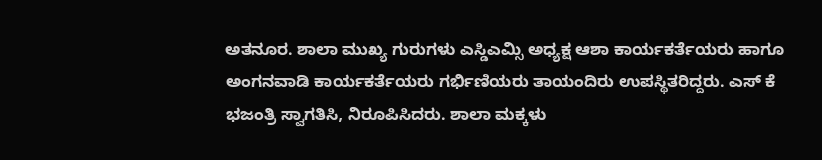ಅತನೂರ. ಶಾಲಾ ಮುಖ್ಯ ಗುರುಗಳು ಎಸ್ಡಿಎಮ್ಸಿ ಅಧ್ಯಕ್ಷ ಆಶಾ ಕಾರ್ಯಕರ್ತೆಯರು ಹಾಗೂ ಅಂಗನವಾಡಿ ಕಾರ್ಯಕರ್ತೆಯರು ಗರ್ಭಿಣಿಯರು ತಾಯಂದಿರು ಉಪಸ್ಥಿತರಿದ್ದರು. ಎಸ್ ಕೆ ಭಜಂತ್ರಿ ಸ್ವಾಗತಿಸಿ, ನಿರೂಪಿಸಿದರು. ಶಾಲಾ ಮಕ್ಕಳು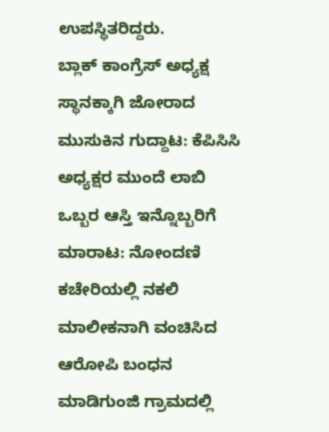ಉಪಸ್ಥಿತರಿದ್ದರು.
ಬ್ಲಾಕ್ ಕಾಂಗ್ರೆಸ್ ಅಧ್ಯಕ್ಷ ಸ್ಥಾನಕ್ಕಾಗಿ ಜೋರಾದ ಮುಸುಕಿನ ಗುದ್ದಾಟ: ಕೆಪಿಸಿಸಿ ಅಧ್ಯಕ್ಷರ ಮುಂದೆ ಲಾಬಿ
ಒಬ್ಬರ ಆಸ್ತಿ ಇನ್ನೊಬ್ಬರಿಗೆ ಮಾರಾಟ: ನೋಂದಣಿ ಕಚೇರಿಯಲ್ಲಿ ನಕಲಿ ಮಾಲೀಕನಾಗಿ ವಂಚಿಸಿದ ಆರೋಪಿ ಬಂಧನ
ಮಾಡಿಗುಂಜಿ ಗ್ರಾಮದಲ್ಲಿ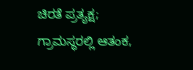ಚಿರತೆ ಪ್ರತ್ಯಕ್ಷ; ಗ್ರಾಮಸ್ಥರಲ್ಲಿ ಆತಂಕ,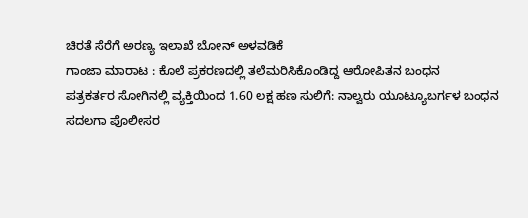ಚಿರತೆ ಸೆರೆಗೆ ಅರಣ್ಯ ಇಲಾಖೆ ಬೋನ್ ಅಳವಡಿಕೆ
ಗಾಂಜಾ ಮಾರಾಟ : ಕೊಲೆ ಪ್ರಕರಣದಲ್ಲಿ ತಲೆಮರಿಸಿಕೊಂಡಿದ್ದ ಆರೋಪಿತನ ಬಂಧನ
ಪತ್ರಕರ್ತರ ಸೋಗಿನಲ್ಲಿ ವ್ಯಕ್ತಿಯಿಂದ 1.60 ಲಕ್ಷ ಹಣ ಸುಲಿಗೆ: ನಾಲ್ವರು ಯೂಟ್ಯೂಬರ್ಗಳ ಬಂಧನ
ಸದಲಗಾ ಪೊಲೀಸರ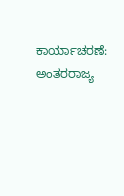ಕಾರ್ಯಾಚರಣೆ: ಅಂತರರಾಜ್ಯ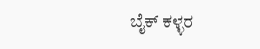ಬೈಕ್ ಕಳ್ಳರ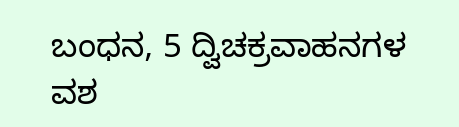ಬಂಧನ, 5 ದ್ವಿಚಕ್ರವಾಹನಗಳ ವಶ